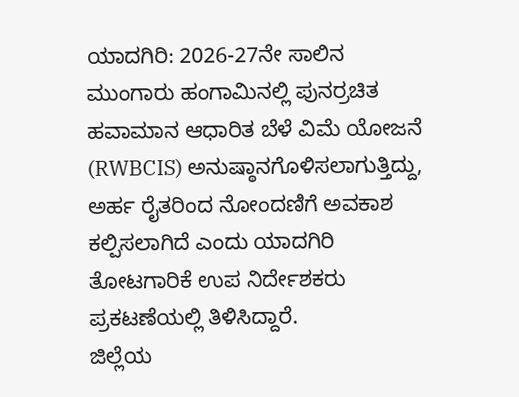ಯಾದಗಿರಿ: 2026-27ನೇ ಸಾಲಿನ ಮುಂಗಾರು ಹಂಗಾಮಿನಲ್ಲಿ ಪುನರ್ರಚಿತ ಹವಾಮಾನ ಆಧಾರಿತ ಬೆಳೆ ವಿಮೆ ಯೋಜನೆ (RWBCIS) ಅನುಷ್ಠಾನಗೊಳಿಸಲಾಗುತ್ತಿದ್ದು, ಅರ್ಹ ರೈತರಿಂದ ನೋಂದಣಿಗೆ ಅವಕಾಶ ಕಲ್ಪಿಸಲಾಗಿದೆ ಎಂದು ಯಾದಗಿರಿ ತೋಟಗಾರಿಕೆ ಉಪ ನಿರ್ದೇಶಕರು ಪ್ರಕಟಣೆಯಲ್ಲಿ ತಿಳಿಸಿದ್ದಾರೆ.
ಜಿಲ್ಲೆಯ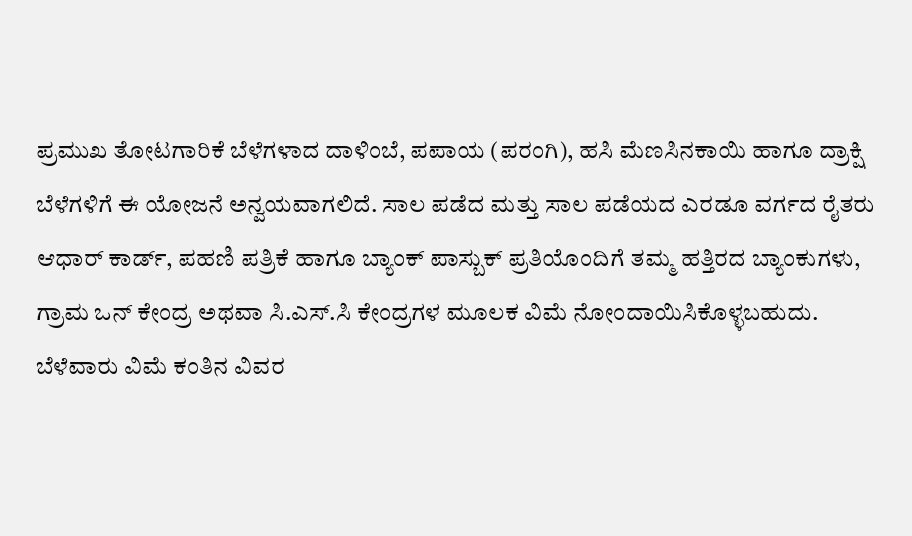ಪ್ರಮುಖ ತೋಟಗಾರಿಕೆ ಬೆಳೆಗಳಾದ ದಾಳಿಂಬೆ, ಪಪಾಯ (ಪರಂಗಿ), ಹಸಿ ಮೆಣಸಿನಕಾಯಿ ಹಾಗೂ ದ್ರಾಕ್ಷಿ ಬೆಳೆಗಳಿಗೆ ಈ ಯೋಜನೆ ಅನ್ವಯವಾಗಲಿದೆ. ಸಾಲ ಪಡೆದ ಮತ್ತು ಸಾಲ ಪಡೆಯದ ಎರಡೂ ವರ್ಗದ ರೈತರು ಆಧಾರ್ ಕಾರ್ಡ್, ಪಹಣಿ ಪತ್ರಿಕೆ ಹಾಗೂ ಬ್ಯಾಂಕ್ ಪಾಸ್ಬುಕ್ ಪ್ರತಿಯೊಂದಿಗೆ ತಮ್ಮ ಹತ್ತಿರದ ಬ್ಯಾಂಕುಗಳು, ಗ್ರಾಮ ಒನ್ ಕೇಂದ್ರ ಅಥವಾ ಸಿ.ಎಸ್.ಸಿ ಕೇಂದ್ರಗಳ ಮೂಲಕ ವಿಮೆ ನೋಂದಾಯಿಸಿಕೊಳ್ಳಬಹುದು.
ಬೆಳೆವಾರು ವಿಮೆ ಕಂತಿನ ವಿವರ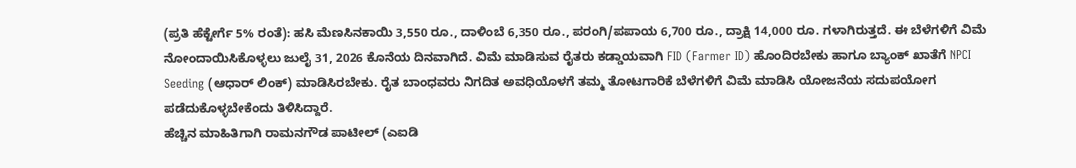(ಪ್ರತಿ ಹೆಕ್ಟೇರ್ಗೆ 5% ರಂತೆ): ಹಸಿ ಮೆಣಸಿನಕಾಯಿ 3,550 ರೂ., ದಾಳಿಂಬೆ 6,350 ರೂ., ಪರಂಗಿ/ಪಪಾಯ 6,700 ರೂ., ದ್ರಾಕ್ಷಿ 14,000 ರೂ. ಗಳಾಗಿರುತ್ತದೆ. ಈ ಬೆಳೆಗಳಿಗೆ ವಿಮೆ ನೋಂದಾಯಿಸಿಕೊಳ್ಳಲು ಜುಲೈ 31, 2026 ಕೊನೆಯ ದಿನವಾಗಿದೆ. ವಿಮೆ ಮಾಡಿಸುವ ರೈತರು ಕಡ್ಡಾಯವಾಗಿ FID (Farmer ID) ಹೊಂದಿರಬೇಕು ಹಾಗೂ ಬ್ಯಾಂಕ್ ಖಾತೆಗೆ NPCI Seeding (ಆಧಾರ್ ಲಿಂಕ್) ಮಾಡಿಸಿರಬೇಕು. ರೈತ ಬಾಂಧವರು ನಿಗದಿತ ಅವಧಿಯೊಳಗೆ ತಮ್ಮ ತೋಟಗಾರಿಕೆ ಬೆಳೆಗಳಿಗೆ ವಿಮೆ ಮಾಡಿಸಿ ಯೋಜನೆಯ ಸದುಪಯೋಗ ಪಡೆದುಕೊಳ್ಳಬೇಕೆಂದು ತಿಳಿಸಿದ್ದಾರೆ.
ಹೆಚ್ಚಿನ ಮಾಹಿತಿಗಾಗಿ ರಾಮನಗೌಡ ಪಾಟೀಲ್ (ಎಐಡಿ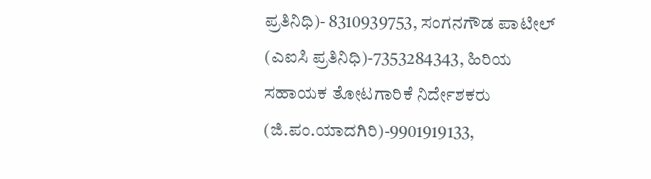ಪ್ರತಿನಿಧಿ)- 8310939753, ಸಂಗನಗೌಡ ಪಾಟೀಲ್ (ಎಐಸಿ ಪ್ರತಿನಿಧಿ)-7353284343, ಹಿರಿಯ ಸಹಾಯಕ ತೋಟಗಾರಿಕೆ ನಿರ್ದೇಶಕರು (ಜಿ.ಪಂ.ಯಾದಗಿರಿ)-9901919133,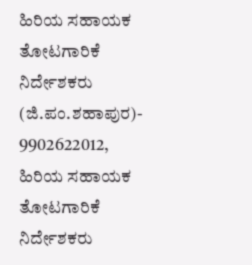ಹಿರಿಯ ಸಹಾಯಕ ತೋಟಗಾರಿಕೆ ನಿರ್ದೇಶಕರು (ಜಿ.ಪಂ.ಶಹಾಪುರ)- 9902622012, ಹಿರಿಯ ಸಹಾಯಕ ತೋಟಗಾರಿಕೆ ನಿರ್ದೇಶಕರು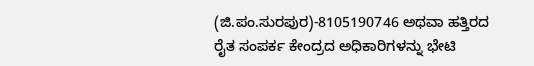(ಜಿ.ಪಂ.ಸುರಪುರ)-8105190746 ಅಥವಾ ಹತ್ತಿರದ ರೈತ ಸಂಪರ್ಕ ಕೇಂದ್ರದ ಅಧಿಕಾರಿಗಳನ್ನು ಭೇಟಿ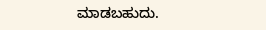ಮಾಡಬಹುದು.